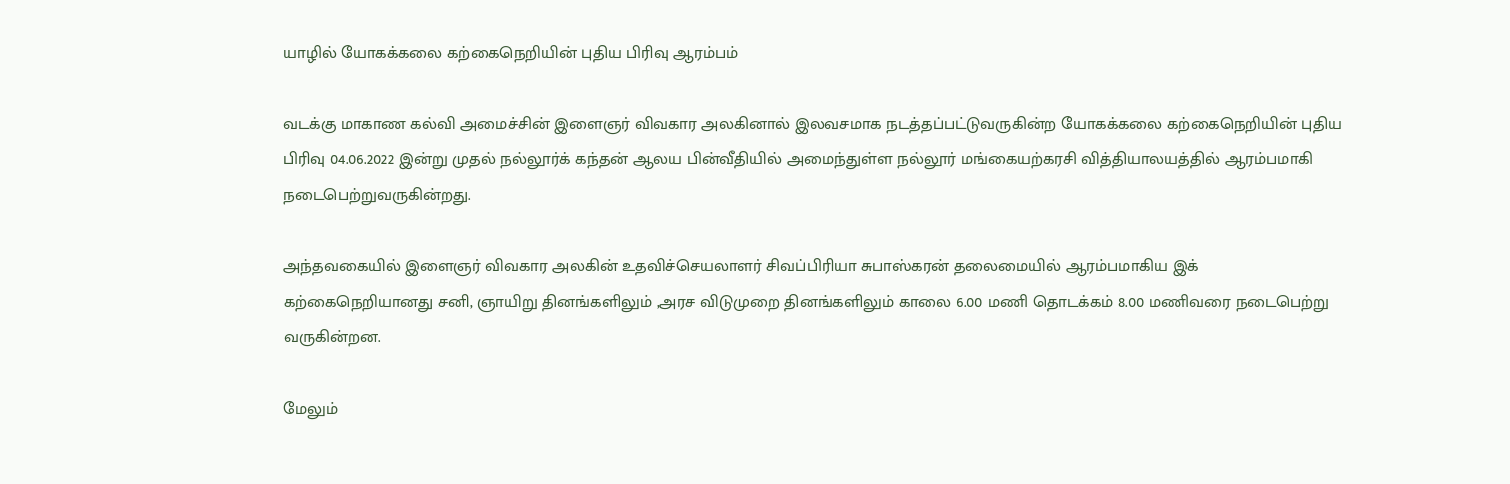யாழில் யோகக்கலை கற்கைநெறியின் புதிய பிரிவு ஆரம்பம்

வடக்கு மாகாண கல்வி அமைச்சின் இளைஞர் விவகார அலகினால் இலவசமாக நடத்தப்பட்டுவருகின்ற யோகக்கலை கற்கைநெறியின் புதிய பிரிவு 04.06.2022 இன்று முதல் நல்லூர்க் கந்தன் ஆலய பின்வீதியில் அமைந்துள்ள நல்லூர் மங்கையற்கரசி வித்தியாலயத்தில் ஆரம்பமாகி நடைபெற்றுவருகின்றது.

அந்தவகையில் இளைஞர் விவகார அலகின் உதவிச்செயலாளர் சிவப்பிரியா சுபாஸ்கரன் தலைமையில் ஆரம்பமாகிய இக் கற்கைநெறியானது சனி, ஞாயிறு தினங்களிலும் ,அரச விடுமுறை தினங்களிலும் காலை 6.00 மணி தொடக்கம் 8.00 மணிவரை நடைபெற்று வருகின்றன.

மேலும்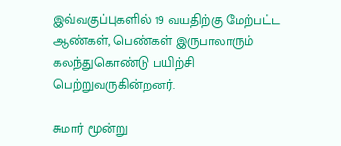இவ்வகுப்புகளில் 19 வயதிற்கு மேற்பட்ட ஆண்கள், பெண்கள் இருபாலாரும் கலந்துகொண்டு பயிற்சி பெற்றுவருகின்றனர்.

சுமார் மூன்று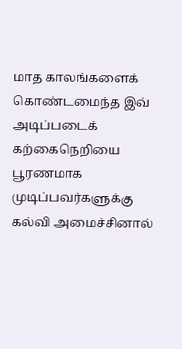மாத காலங்களைக் கொண்டமைந்த இவ் அடிப்படைக் கற்கைநெறியை பூரணமாக முடிப்பவர்களுக்கு கல்வி அமைச்சினால்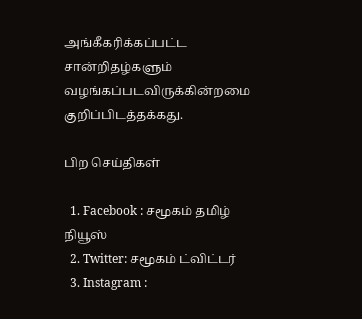அங்கீகரிக்கப்பட்ட சான்றிதழ்களும் வழங்கப்படவிருக்கின்றமை குறிப்பிடத்தக்கது.

பிற செய்திகள்

  1. Facebook : சமூகம் தமிழ் நியூஸ்
  2. Twitter: சமூகம் ட்விட்டர்
  3. Instagram :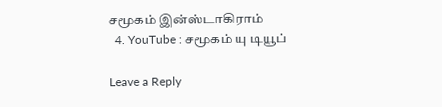சமூகம் இன்ஸ்டாகிராம்
  4. YouTube : சமூகம் யு டியூப்

Leave a Reply